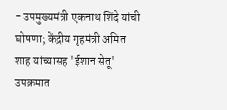- उपमुख्यमंत्री एकनाथ शिंदे यांची घोषणा; केंद्रीय गृहमंत्री अमित शाह यांच्यासह 'ईशान सेतू' उपक्रमात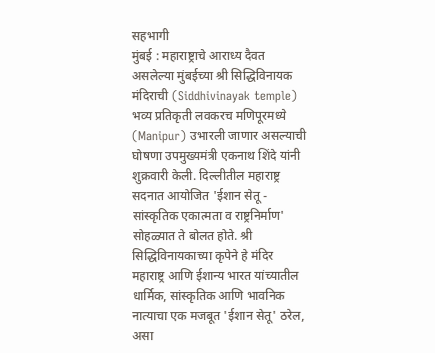सहभागी
मुंबई : महाराष्ट्राचे आराध्य दैवत असलेल्या मुंबईच्या श्री सिद्धिविनायक मंदिराची (Siddhivinayak temple) भव्य प्रतिकृती लवकरच मणिपूरमध्ये (Manipur) उभारली जाणार असल्याची घोषणा उपमुख्यमंत्री एकनाथ शिंदे यांनी शुक्रवारी केली. दिल्लीतील महाराष्ट्र सदनात आयोजित 'ईशान सेतू - सांस्कृतिक एकात्मता व राष्ट्रनिर्माण' सोहळ्यात ते बोलत होते. श्री सिद्धिविनायकाच्या कृपेने हे मंदिर महाराष्ट्र आणि ईशान्य भारत यांच्यातील धार्मिक, सांस्कृतिक आणि भावनिक नात्याचा एक मजबूत 'ईशान सेतू' ठरेल, असा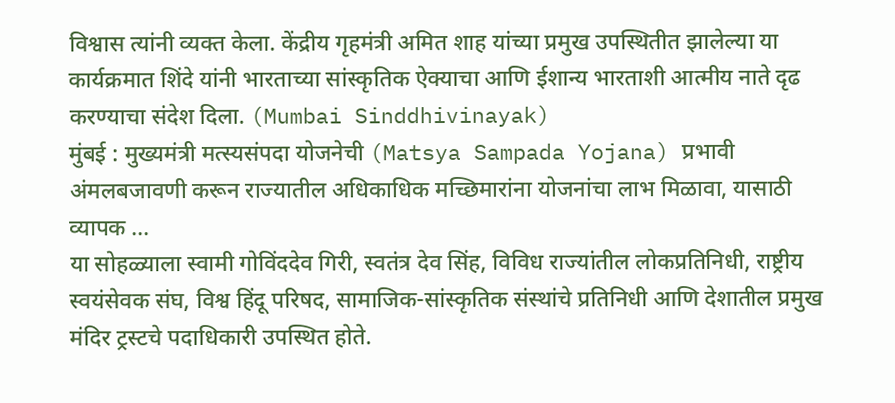विश्वास त्यांनी व्यक्त केला. केंद्रीय गृहमंत्री अमित शाह यांच्या प्रमुख उपस्थितीत झालेल्या या कार्यक्रमात शिंदे यांनी भारताच्या सांस्कृतिक ऐक्याचा आणि ईशान्य भारताशी आत्मीय नाते दृढ करण्याचा संदेश दिला. (Mumbai Sinddhivinayak)
मुंबई : मुख्यमंत्री मत्स्यसंपदा योजनेची (Matsya Sampada Yojana) प्रभावी अंमलबजावणी करून राज्यातील अधिकाधिक मच्छिमारांना योजनांचा लाभ मिळावा, यासाठी व्यापक ...
या सोहळ्याला स्वामी गोविंददेव गिरी, स्वतंत्र देव सिंह, विविध राज्यांतील लोकप्रतिनिधी, राष्ट्रीय स्वयंसेवक संघ, विश्व हिंदू परिषद, सामाजिक-सांस्कृतिक संस्थांचे प्रतिनिधी आणि देशातील प्रमुख मंदिर ट्रस्टचे पदाधिकारी उपस्थित होते.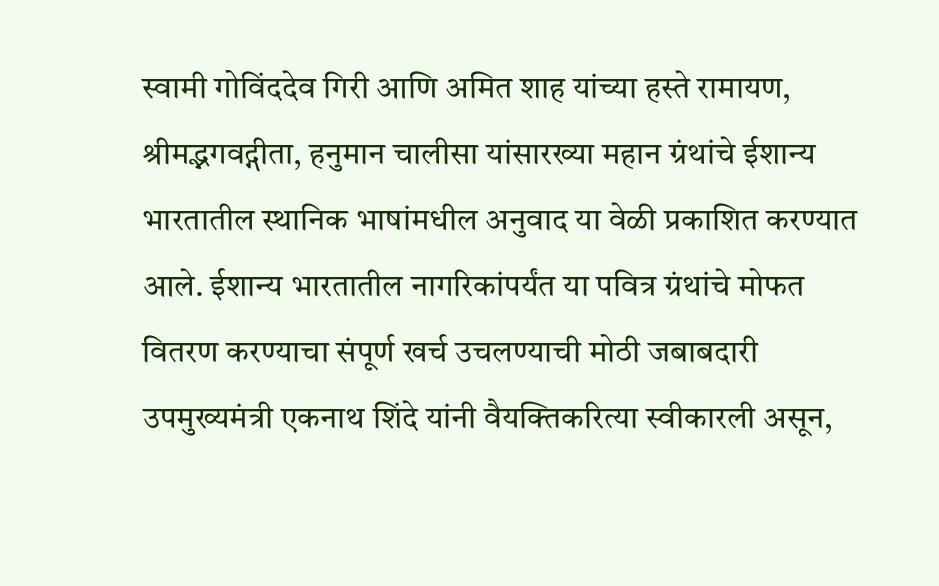स्वामी गोविंददेव गिरी आणि अमित शाह यांच्या हस्ते रामायण, श्रीमद्भगवद्गीता, हनुमान चालीसा यांसारख्या महान ग्रंथांचे ईशान्य भारतातील स्थानिक भाषांमधील अनुवाद या वेळी प्रकाशित करण्यात आले. ईशान्य भारतातील नागरिकांपर्यंत या पवित्र ग्रंथांचे मोफत वितरण करण्याचा संपूर्ण खर्च उचलण्याची मोठी जबाबदारी उपमुख्यमंत्री एकनाथ शिंदे यांनी वैयक्तिकरित्या स्वीकारली असून,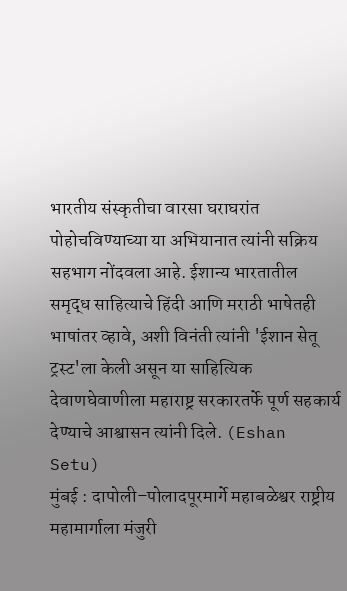भारतीय संस्कृतीचा वारसा घराघरांत पोहोचविण्याच्या या अभियानात त्यांनी सक्रिय सहभाग नोंदवला आहे. ईशान्य भारतातील समृद्ध साहित्याचे हिंदी आणि मराठी भाषेतही भाषांतर व्हावे, अशी विनंती त्यांनी 'ईशान सेतू ट्रस्ट'ला केली असून या साहित्यिक देवाणघेवाणीला महाराष्ट्र सरकारतर्फे पूर्ण सहकार्य देण्याचे आश्वासन त्यांनी दिले. (Eshan Setu)
मुंबई : दापोली–पोलादपूरमार्गे महाबळेश्वर राष्ट्रीय महामार्गाला मंजुरी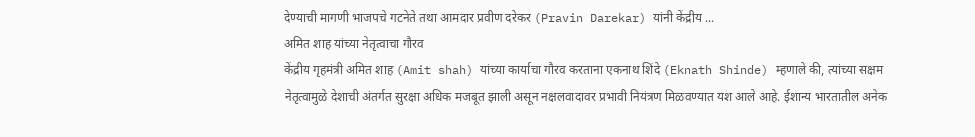देण्याची मागणी भाजपचे गटनेते तथा आमदार प्रवीण दरेकर (Pravin Darekar) यांनी केंद्रीय ...
अमित शाह यांच्या नेतृत्वाचा गौरव
केंद्रीय गृहमंत्री अमित शाह (Amit shah) यांच्या कार्याचा गौरव करताना एकनाथ शिंदे (Eknath Shinde) म्हणाले की, त्यांच्या सक्षम नेतृत्वामुळे देशाची अंतर्गत सुरक्षा अधिक मजबूत झाली असून नक्षलवादावर प्रभावी नियंत्रण मिळवण्यात यश आले आहे. ईशान्य भारतातील अनेक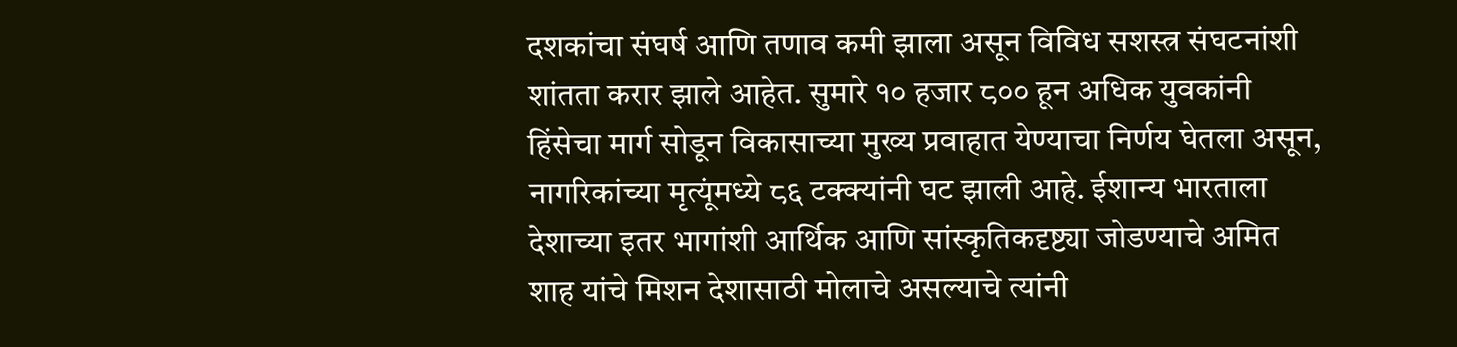दशकांचा संघर्ष आणि तणाव कमी झाला असून विविध सशस्त्र संघटनांशी शांतता करार झाले आहेत. सुमारे १० हजार ८०० हून अधिक युवकांनी हिंसेचा मार्ग सोडून विकासाच्या मुख्य प्रवाहात येण्याचा निर्णय घेतला असून, नागरिकांच्या मृत्यूंमध्ये ८६ टक्क्यांनी घट झाली आहे. ईशान्य भारताला देशाच्या इतर भागांशी आर्थिक आणि सांस्कृतिकदृष्ट्या जोडण्याचे अमित शाह यांचे मिशन देशासाठी मोलाचे असल्याचे त्यांनी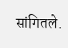सांगितले.